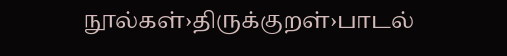நூல்கள்›திருக்குறள்›பாடல்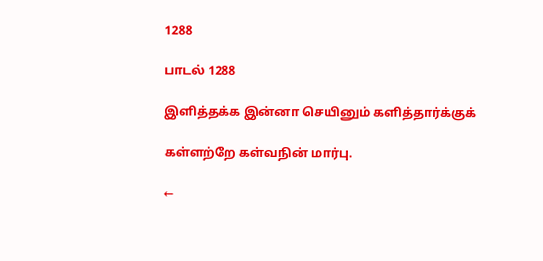1288

பாடல் 1288

இளித்தக்க இன்னா செயினும் களித்தார்க்குக்

கள்ளற்றே கள்வநின் மார்பு.

←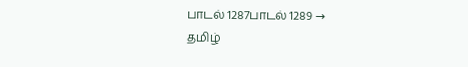பாடல் 1287பாடல் 1289 →
தமிழ்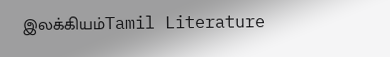இலக்கியம்Tamil Literature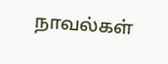நாவல்கள்